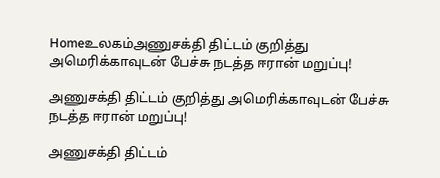Homeஉலகம்அணுசக்தி திட்டம் குறித்து அமெரிக்காவுடன் பேச்சு நடத்த ஈரான் மறுப்பு!

அணுசக்தி திட்டம் குறித்து அமெரிக்காவுடன் பேச்சு நடத்த ஈரான் மறுப்பு!

அணுசக்தி திட்டம்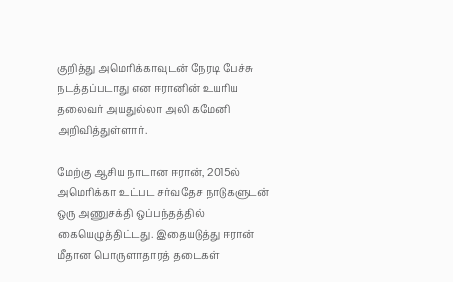குறித்து அமெரிக்காவுடன் நேரடி பேச்சு நடத்தப்படாது என ஈரானின் உயரிய தலைவர் அயதுல்லா அலி கமேனி அறிவித்துள்ளார்.

மேற்கு ஆசிய நாடான ஈரான், 2015ல் அமெரிக்கா உட்பட சர்வதேச நாடுகளுடன் ஒரு அணுசக்தி ஒப்பந்தத்தில் கையெழுத்திட்டது. இதையடுத்து ஈரான் மீதான பொருளாதாரத் தடைகள்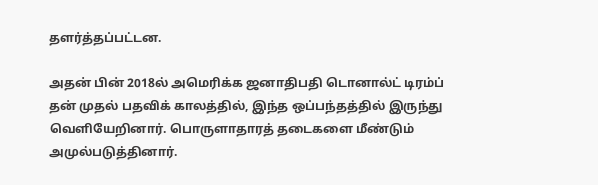தளர்த்தப்பட்டன.

அதன் பின் 2018ல் அமெரிக்க ஜனாதிபதி டொனால்ட் டிரம்ப் தன் முதல் பதவிக் காலத்தில், இந்த ஒப்பந்தத்தில் இருந்து வெளியேறினார். பொருளாதாரத் தடைகளை மீண்டும் அமுல்படுத்தினார்.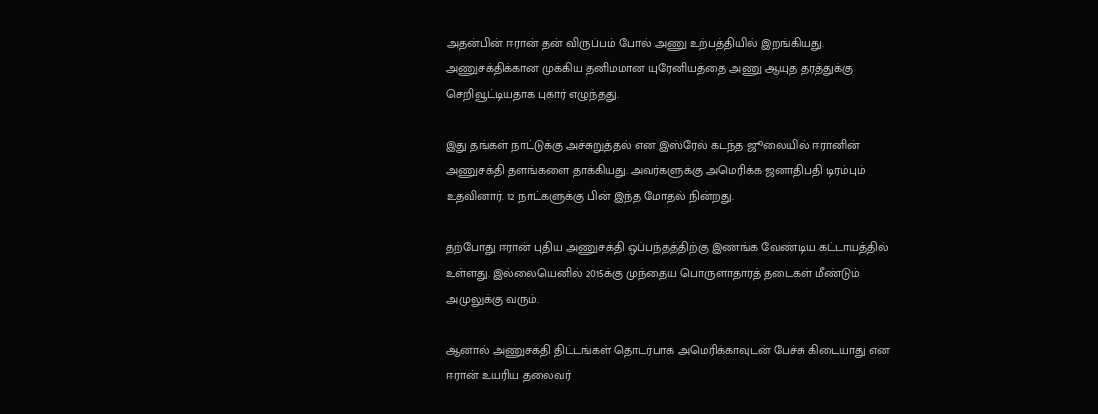அதன்பின் ஈரான் தன் விருப்பம் போல் அணு உற்பத்தியில் இறங்கியது. அணுசக்திக்கான முக்கிய தனிமமான யுரேனியத்தை அணு ஆயுத தரத்துக்கு செறிவூட்டியதாக புகார் எழுந்தது.

இது தங்கள் நாட்டுக்கு அச்சுறுத்தல் என இஸ்ரேல் கடந்த ஜூலையில் ஈரானின் அணுசக்தி தளங்களை தாக்கியது. அவர்களுக்கு அமெரிக்க ஜனாதிபதி டிரம்பும் உதவினார். 12 நாட்களுக்கு பின் இந்த மோதல் நின்றது.

தற்போது ஈரான் புதிய அணுசக்தி ஒப்பந்தத்திற்கு இணங்க வேண்டிய கட்டாயத்தில் உள்ளது. இல்லையெனில் 2015க்கு முந்தைய பொருளாதாரத் தடைகள் மீண்டும் அமுலுக்கு வரும்.

ஆனால் அணுசக்தி திட்டங்கள் தொடர்பாக அமெரிக்காவுடன் பேச்சு கிடையாது என ஈரான் உயரிய தலைவர்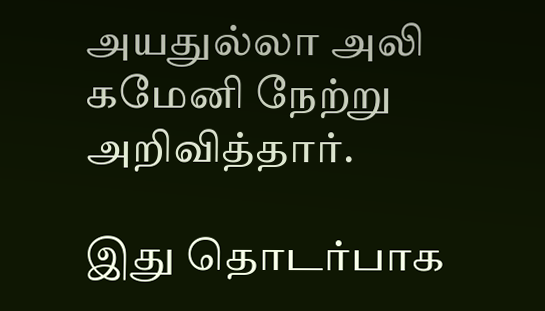அயதுல்லா அலி கமேனி நேற்று அறிவித்தார்.

இது தொடர்பாக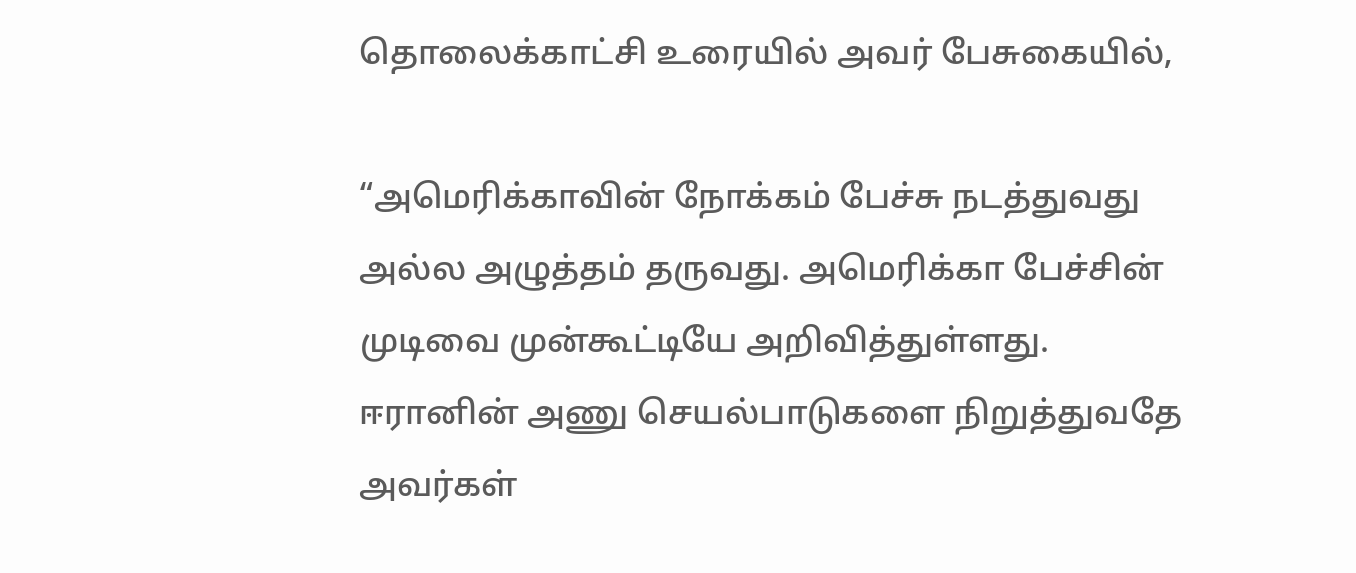தொலைக்காட்சி உரையில் அவர் பேசுகையில்,

“அமெரிக்காவின் நோக்கம் பேச்சு நடத்துவது அல்ல அழுத்தம் தருவது. அமெரிக்கா பேச்சின் முடிவை முன்கூட்டியே அறிவித்துள்ளது. ஈரானின் அணு செயல்பாடுகளை நிறுத்துவதே அவர்கள்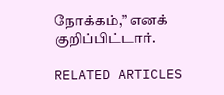நோக்கம்,” எனக் குறிப்பிட்டார்.

RELATED ARTICLES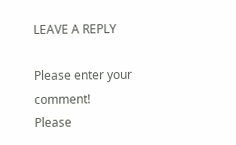LEAVE A REPLY

Please enter your comment!
Please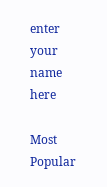enter your name here

Most Popular